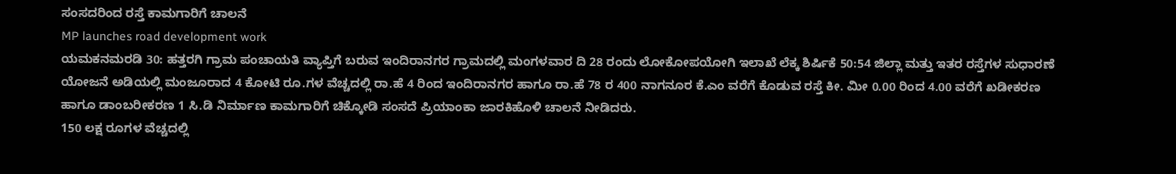ಸಂಸದರಿಂದ ರಸ್ತೆ ಕಾಮಗಾರಿಗೆ ಚಾಲನೆ
MP launches road development work
ಯಮಕನಮರಡಿ 30: ಹತ್ತರಗಿ ಗ್ರಾಮ ಪಂಚಾಯತಿ ವ್ಯಾಪ್ತಿಗೆ ಬರುವ ಇಂದಿರಾನಗರ ಗ್ರಾಮದಲ್ಲಿ ಮಂಗಳವಾರ ದಿ 28 ರಂದು ಲೋಕೋಪಯೋಗಿ ಇಲಾಖೆ ಲೆಕ್ಕ ಶಿರ್ಷಿಕೆ 50:54 ಜಿಲ್ಲಾ ಮತ್ತು ಇತರ ರಸ್ತೆಗಳ ಸುಧಾರಣೆ ಯೋಜನೆ ಅಡಿಯಲ್ಲಿ ಮಂಜೂರಾದ 4 ಕೋಟಿ ರೂ.ಗಳ ವೆಚ್ಚದಲ್ಲಿ ರಾ.ಹೆ 4 ರಿಂದ ಇಂದಿರಾನಗರ ಹಾಗೂ ರಾ.ಹೆ 78 ರ 400 ನಾಗನೂರ ಕೆ.ಎಂ ವರೆಗೆ ಕೊಡುವ ರಸ್ತೆ ಕೀ. ಮೀ 0.00 ರಿಂದ 4.00 ವರೆಗೆ ಖಡೀಕರಣ ಹಾಗೂ ಡಾಂಬರೀಕರಣ 1 ಸಿ.ಡಿ ನಿರ್ಮಾಣ ಕಾಮಗಾರಿಗೆ ಚಿಕ್ಕೋಡಿ ಸಂಸದೆ ಪ್ರಿಯಾಂಕಾ ಜಾರಕಿಹೊಳಿ ಚಾಲನೆ ನೀಡಿದರು.
150 ಲಕ್ಷ ರೂಗಳ ವೆಚ್ಚದಲ್ಲಿ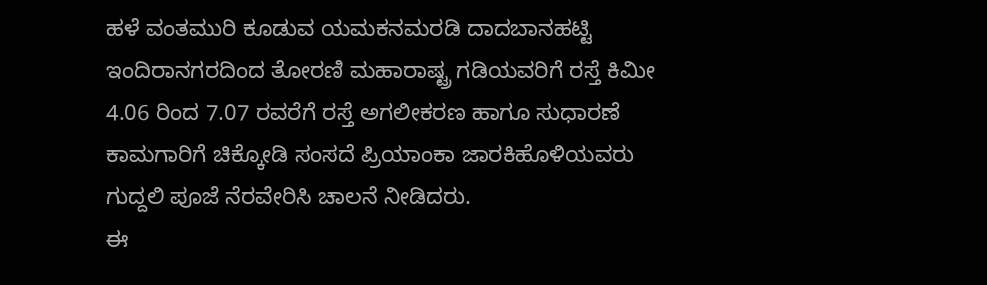ಹಳೆ ವಂತಮುರಿ ಕೂಡುವ ಯಮಕನಮರಡಿ ದಾದಬಾನಹಟ್ಟಿ ಇಂದಿರಾನಗರದಿಂದ ತೋರಣಿ ಮಹಾರಾಷ್ಟ್ರ ಗಡಿಯವರಿಗೆ ರಸ್ತೆ ಕಿಮೀ 4.06 ರಿಂದ 7.07 ರವರೆಗೆ ರಸ್ತೆ ಅಗಲೀಕರಣ ಹಾಗೂ ಸುಧಾರಣೆ ಕಾಮಗಾರಿಗೆ ಚಿಕ್ಕೋಡಿ ಸಂಸದೆ ಪ್ರಿಯಾಂಕಾ ಜಾರಕಿಹೊಳಿಯವರು ಗುದ್ದಲಿ ಪೂಜೆ ನೆರವೇರಿಸಿ ಚಾಲನೆ ನೀಡಿದರು.
ಈ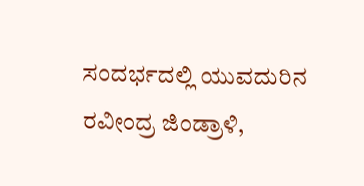ಸಂದರ್ಭದಲ್ಲಿ ಯುವದುರಿನ ರವೀಂದ್ರ ಜಿಂಡ್ರಾಳಿ,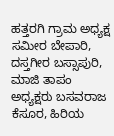ಹತ್ತರಗಿ ಗ್ರಾಮ ಅಧ್ಯಕ್ಷ ಸಮೀರ ಬೇಪಾರಿ, ದಸ್ತಗೀರ ಬಸ್ಸಾಪುರಿ, ಮಾಜಿ ತಾಪಂ ಅಧ್ಯಕ್ಷರು ಬಸವರಾಜ ಕೆಸೂರ, ಹಿರಿಯ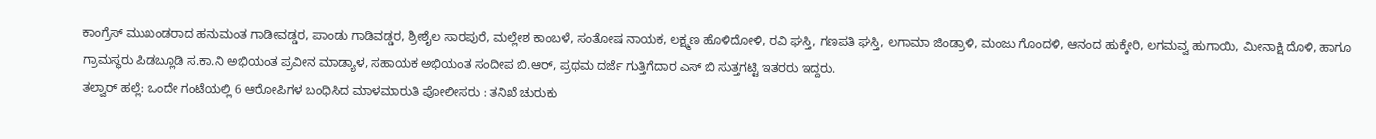ಕಾಂಗ್ರೆಸ್ ಮುಖಂಡರಾದ ಹನುಮಂತ ಗಾಡೀವಡ್ಡರ, ಪಾಂಡು ಗಾಡಿವಡ್ಡರ, ಶ್ರೀಶೈಲ ಸಾರಪುರೆ, ಮಲ್ಲೇಶ ಕಾಂಬಳೆ, ಸಂತೋಷ ನಾಯಕ, ಲಕ್ಷ್ಮಣ ಹೊಳಿದೋಳಿ, ರವಿ ಘಸ್ತಿ, ಗಣಪತಿ ಘಸ್ತಿ, ಲಗಾಮಾ ಜಿಂಡ್ರಾಳಿ, ಮಂಜು ಗೊಂದಳಿ, ಆನಂದ ಹುಕ್ಕೇರಿ, ಲಗಮವ್ವ ಹುಗಾಯಿ, ಮೀನಾಕ್ಷಿ ದೊಳಿ, ಹಾಗೂ ಗ್ರಾಮಸ್ಥರು ಪಿಡಬ್ಲೂಡಿ ಸ.ಕಾ.ನಿ ಅಭಿಯಂತ ಪ್ರವೀನ ಮಾಡ್ಯಾಳ, ಸಹಾಯಕ ಅಭಿಯಂತ ಸಂದೀಪ ಬಿ.ಆರ್, ಪ್ರಥಮ ದರ್ಜೆ ಗುತ್ತಿಗೆದಾರ ಎಸ್ ಬಿ ಸುತ್ತಗಟ್ಟಿ ಇತರರು ಇದ್ದರು.
ತಲ್ವಾರ್ ಹಲ್ಲೆ: ಒಂದೇ ಗಂಟೆಯಲ್ಲಿ 6 ಆರೋಪಿಗಳ ಬಂಧಿಸಿದ ಮಾಳಮಾರುತಿ ಪೋಲೀಸರು : ತನಿಖೆ ಚುರುಕು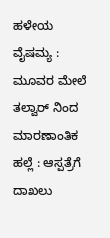ಹಳೇಯ ವೈಷಮ್ಯ : ಮೂವರ ಮೇಲೆ ತಲ್ವಾರ್ ನಿಂದ ಮಾರಣಾಂತಿಕ ಹಲ್ಲೆ : ಆಸ್ಪತ್ರೆಗೆ ದಾಖಲು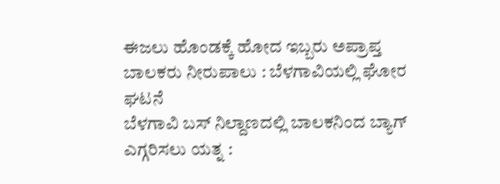ಈಜಲು ಹೊಂಡಕ್ಕೆ ಹೋದ ಇಬ್ಬರು ಅಪ್ರಾಪ್ತ ಬಾಲಕರು ನೀರುಪಾಲು : ಬೆಳಗಾವಿಯಲ್ಲಿ ಘೋರ ಘಟನೆ
ಬೆಳಗಾವಿ ಬಸ್ ನಿಲ್ದಾಣದಲ್ಲಿ ಬಾಲಕನಿಂದ ಬ್ಯಾಗ್ ಎಗ್ಗರಿಸಲು ಯತ್ನ :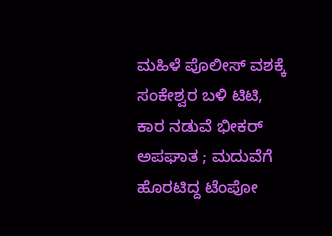ಮಹಿಳೆ ಪೊಲೀಸ್ ವಶಕ್ಕೆ
ಸಂಕೇಶ್ವರ ಬಳಿ ಟಿಟಿ, ಕಾರ ನಡುವೆ ಭೀಕರ್ ಅಪಘಾತ ; ಮದುವೆಗೆ ಹೊರಟಿದ್ದ ಟೆಂಪೋ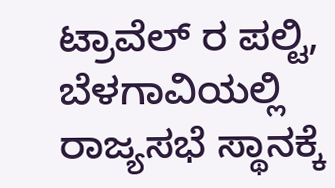ಟ್ರಾವೆಲ್ ರ ಪಲ್ಟಿ,
ಬೆಳಗಾವಿಯಲ್ಲಿ ರಾಜ್ಯಸಭೆ ಸ್ಥಾನಕ್ಕೆ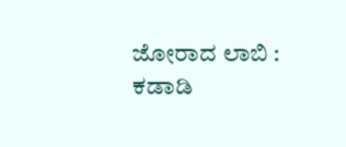ಜೋರಾದ ಲಾಬಿ : ಕಡಾಡಿ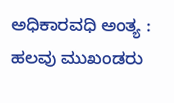ಅಧಿಕಾರವಧಿ ಅಂತ್ಯ : ಹಲವು ಮುಖಂಡರು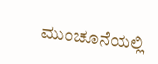ಮುಂಚೂನೆಯಲ್ಲಿ